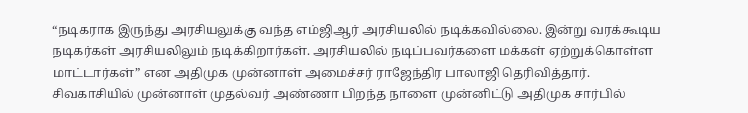“நடிகராக இருந்து அரசியலுக்கு வந்த எம்ஜிஆர் அரசியலில் நடிக்கவில்லை. இன்று வரக்கூடிய நடிகர்கள் அரசியலிலும் நடிக்கிறார்கள். அரசியலில் நடிப்பவர்களை மக்கள் ஏற்றுக்கொள்ள மாட்டார்கள்” என அதிமுக முன்னாள் அமைச்சர் ராஜேந்திர பாலாஜி தெரிவித்தார்.
சிவகாசியில் முன்னாள் முதல்வர் அண்ணா பிறந்த நாளை முன்னிட்டு அதிமுக சார்பில்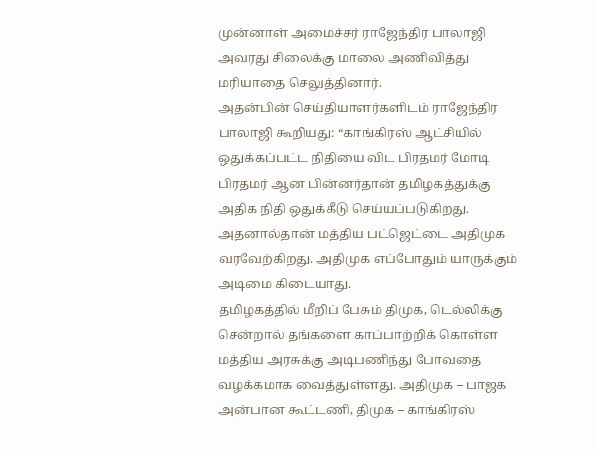முன்னாள் அமைச்சர் ராஜேந்திர பாலாஜி அவரது சிலைக்கு மாலை அணிவித்து மரியாதை செலுத்தினார்.
அதன்பின் செய்தியாளர்களிடம் ராஜேந்திர பாலாஜி கூறியது: “காங்கிரஸ் ஆட்சியில் ஒதுக்கப்பட்ட நிதியை விட பிரதமர் மோடி பிரதமர் ஆன பின்னர்தான் தமிழகத்துக்கு அதிக நிதி ஒதுக்கீடு செய்யப்படுகிறது. அதனால்தான் மத்திய பட்ஜெட்டை அதிமுக வரவேற்கிறது. அதிமுக எப்போதும் யாருக்கும் அடிமை கிடையாது.
தமிழகத்தில் மீறிப் பேசும் திமுக, டெல்லிக்கு சென்றால் தங்களை காப்பாற்றிக் கொள்ள மத்திய அரசுக்கு அடிபணிந்து போவதை வழக்கமாக வைத்துள்ளது. அதிமுக – பாஜக அன்பான கூட்டணி, திமுக – காங்கிரஸ்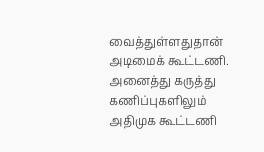வைத்துள்ளதுதான் அடிமைக் கூட்டணி. அனைத்து கருத்து கணிப்புகளிலும் அதிமுக கூட்டணி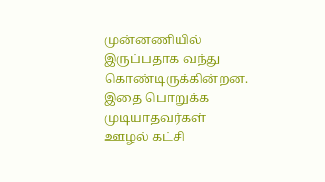முன்னணியில் இருப்பதாக வந்து கொண்டிருக்கின்றன. இதை பொறுக்க முடியாதவர்கள் ஊழல் கட்சி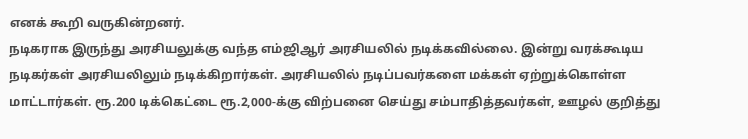எனக் கூறி வருகின்றனர்.
நடிகராக இருந்து அரசியலுக்கு வந்த எம்ஜிஆர் அரசியலில் நடிக்கவில்லை. இன்று வரக்கூடிய நடிகர்கள் அரசியலிலும் நடிக்கிறார்கள். அரசியலில் நடிப்பவர்களை மக்கள் ஏற்றுக்கொள்ள மாட்டார்கள். ரூ.200 டிக்கெட்டை ரூ.2,000-க்கு விற்பனை செய்து சம்பாதித்தவர்கள், ஊழல் குறித்து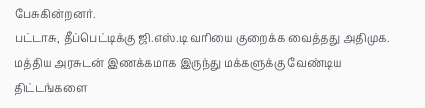பேசுகின்றனர்.
பட்டாசு, தீப்பெட்டிக்கு ஜி.எஸ்.டி வரியை குறைக்க வைத்தது அதிமுக. மத்திய அரசுடன் இணக்கமாக இருந்து மக்களுக்கு வேண்டிய திட்டங்களை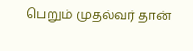பெறும் முதல்வர் தான்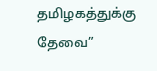தமிழகத்துக்கு தேவை”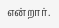என்றார்.